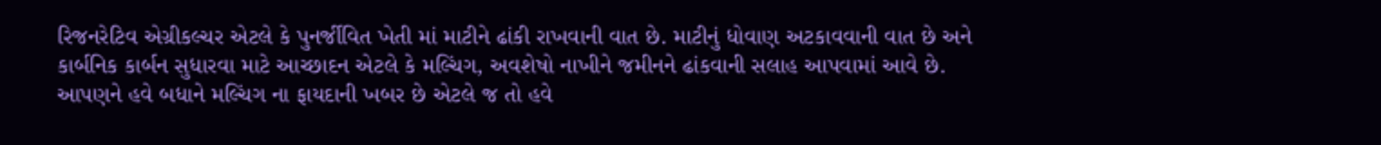રિજનરેટિવ એગ્રીકલ્ચર એટલે કે પુનર્જીવિત ખેતી માં માટીને ઢાંકી રાખવાની વાત છે. માટીનું ધોવાણ અટકાવવાની વાત છે અને કાર્બનિક કાર્બન સુધારવા માટે આચ્છાદન એટલે કે મલ્ચિંગ, અવશેષો નાખીને જમીનને ઢાંકવાની સલાહ આપવામાં આવે છે. આપણને હવે બધાને મલ્ચિંગ ના ફાયદાની ખબર છે એટલે જ તો હવે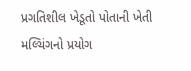પ્રગતિશીલ ખેડૂતો પોતાની ખેતી મલ્ચિંગનો પ્રયોગ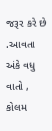જરૂર કરે છે .આવતા અંકે વધુ વાતો , કોલમ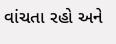વાંચતા રહો અને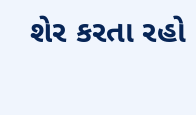શેર કરતા રહો